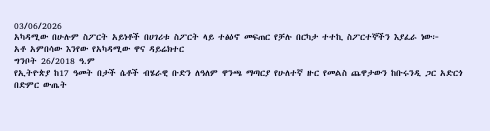03/06/2026
አካዳሚው በሁሉም ስፖርት አይነቶች በሀገሪቱ ስፖርት ላይ ተፅዕኖ መፍጠር የቻሉ በርካታ ተተኪ ስፖርተኞችን እያፈራ ነው፦
አቶ አምበሳው እንየው የአካዳሚው ዋና ዳይሬክተር
ግንቦት 26/2018 ዓ.ም
የኢትዮጵያ ከ17 ዓመት በታች ሴቶች ብሄራዊ ቡድን ለዓለም ዋንጫ ማጣርያ የሁለተኛ ዙር የመልስ ጨዋታውን ከቡሩንዲ ጋር አድርጎ በድምር ውጤት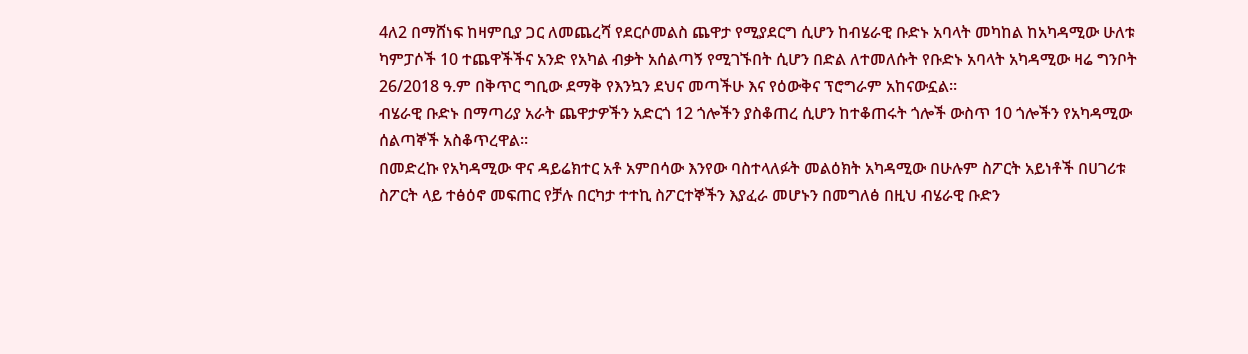4ለ2 በማሸነፍ ከዛምቢያ ጋር ለመጨረሻ የደርሶመልስ ጨዋታ የሚያደርግ ሲሆን ከብሄራዊ ቡድኑ አባላት መካከል ከአካዳሚው ሁለቱ ካምፓሶች 10 ተጨዋችችና አንድ የአካል ብቃት አሰልጣኝ የሚገኙበት ሲሆን በድል ለተመለሱት የቡድኑ አባላት አካዳሚው ዛሬ ግንቦት 26/2018 ዓ.ም በቅጥር ግቢው ደማቅ የእንኳን ደህና መጣችሁ እና የዕውቅና ፕሮግራም አከናውኗል።
ብሄራዊ ቡድኑ በማጣሪያ አራት ጨዋታዎችን አድርጎ 12 ጎሎችን ያስቆጠረ ሲሆን ከተቆጠሩት ጎሎች ውስጥ 10 ጎሎችን የአካዳሚው ሰልጣኞች አስቆጥረዋል።
በመድረኩ የአካዳሚው ዋና ዳይሬክተር አቶ አምበሳው እንየው ባስተላለፉት መልዕክት አካዳሚው በሁሉም ስፖርት አይነቶች በሀገሪቱ ስፖርት ላይ ተፅዕኖ መፍጠር የቻሉ በርካታ ተተኪ ስፖርተኞችን እያፈራ መሆኑን በመግለፅ በዚህ ብሄራዊ ቡድን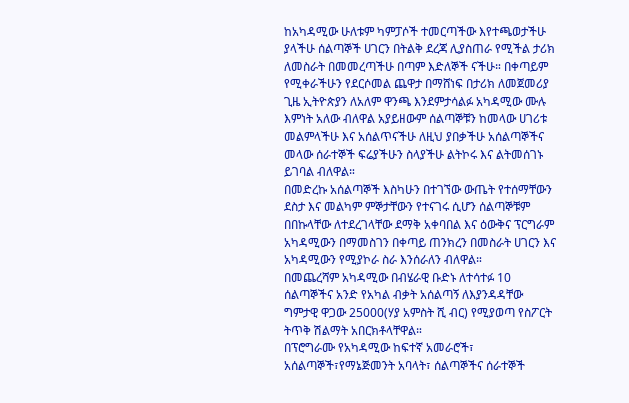ከአካዳሚው ሁለቱም ካምፓሶች ተመርጣችው እየተጫወታችሁ ያላችሁ ሰልጣኞች ሀገርን በትልቅ ደረጃ ሊያስጠራ የሚችል ታሪክ ለመስራት በመመረጣችሁ በጣም እድለኞች ናችሁ። በቀጣይም የሚቀራችሁን የደርሶመል ጨዋታ በማሸነፍ በታሪክ ለመጀመሪያ ጊዜ ኢትዮጵያን ለአለም ዋንጫ እንደምታሳልፉ አካዳሚው ሙሉ እምነት አለው ብለዋል አያይዘውም ሰልጣኞቹን ከመላው ሀገሪቱ መልምላችሁ እና አሰልጥናችሁ ለዚህ ያበቃችሁ አሰልጣኞችና መላው ሰራተኞች ፍሬያችሁን ስላያችሁ ልትኮሩ እና ልትመሰገኑ ይገባል ብለዋል።
በመድረኩ አሰልጣኞች እስካሁን በተገኘው ውጤት የተሰማቸውን ደስታ እና መልካም ምኞታቸውን የተናገሩ ሲሆን ሰልጣኞቹም በበኩላቸው ለተደረገላቸው ደማቅ አቀባበል እና ዕውቅና ፕርግራም አካዳሚውን በማመስገን በቀጣይ ጠንክረን በመስራት ሀገርን እና አካዳሚውን የሚያኮራ ስራ እንሰራለን ብለዋል።
በመጨረሻም አካዳሚው በብሄራዊ ቡድኑ ለተሳተፉ 10 ሰልጣኞችና አንድ የአካል ብቃት አሰልጣኝ ለእያንዳዳቸው ግምታዊ ዋጋው 25000(ሃያ አምስት ሺ ብር) የሚያወጣ የስፖርት ትጥቅ ሽልማት አበርክቶላቸዋል።
በፕሮግራሙ የአካዳሚው ከፍተኛ አመራሮች፣ አሰልጣኞች፣የማኔጅመንት አባላት፣ ሰልጣኞችና ሰራተኞች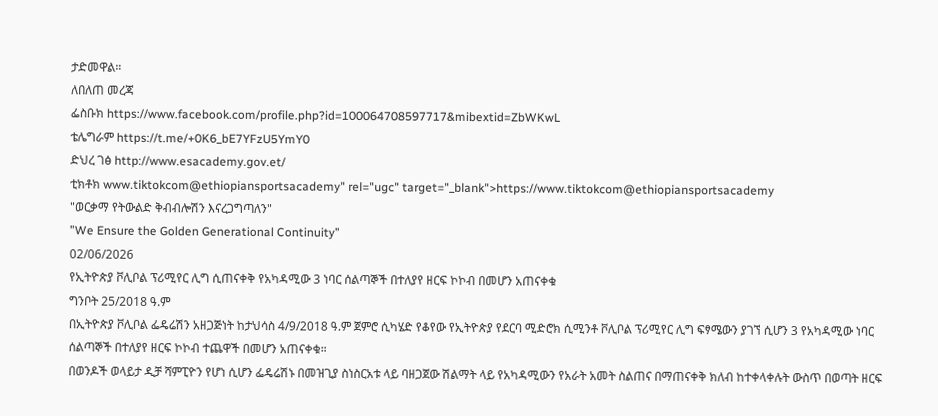ታድመዋል።
ለበለጠ መረጃ
ፌስቡክ https://www.facebook.com/profile.php?id=100064708597717&mibextid=ZbWKwL
ቴሌግራም https://t.me/+0K6_bE7YFzU5YmY0
ድህረ ገፅ http://www.esacademy.gov.et/
ቲክቶክ www.tiktokcom@ethiopiansportsacademy" rel="ugc" target="_blank">https://www.tiktokcom@ethiopiansportsacademy
"ወርቃማ የትውልድ ቅብብሎሽን እናረጋግጣለን"
”We Ensure the Golden Generational Continuity”
02/06/2026
የኢትዮጵያ ቮሊቦል ፕሪሚየር ሊግ ሲጠናቀቅ የአካዳሚው 3 ነባር ሰልጣኞች በተለያየ ዘርፍ ኮኮብ በመሆን አጠናቀቁ
ግንቦት 25/2018 ዓ.ም
በኢትዮጵያ ቮሊቦል ፌዴሬሽን አዘጋጅነት ከታህሳስ 4/9/2018 ዓ.ም ጀምሮ ሲካሄድ የቆየው የኢትዮጵያ የደርባ ሚድሮክ ሲሚንቶ ቮሊቦል ፕሪሚየር ሊግ ፍፃሜውን ያገኘ ሲሆን 3 የአካዳሚው ነባር ሰልጣኞች በተለያየ ዘርፍ ኮኮብ ተጨዋች በመሆን አጠናቀቁ።
በወንዶች ወላይታ ዲቻ ሻምፒዮን የሆነ ሲሆን ፌዴሬሽኑ በመዝጊያ ስነስርአቱ ላይ ባዘጋጀው ሽልማት ላይ የአካዳሚውን የአራት አመት ስልጠና በማጠናቀቅ ክለብ ከተቀላቀሉት ውስጥ በወጣት ዘርፍ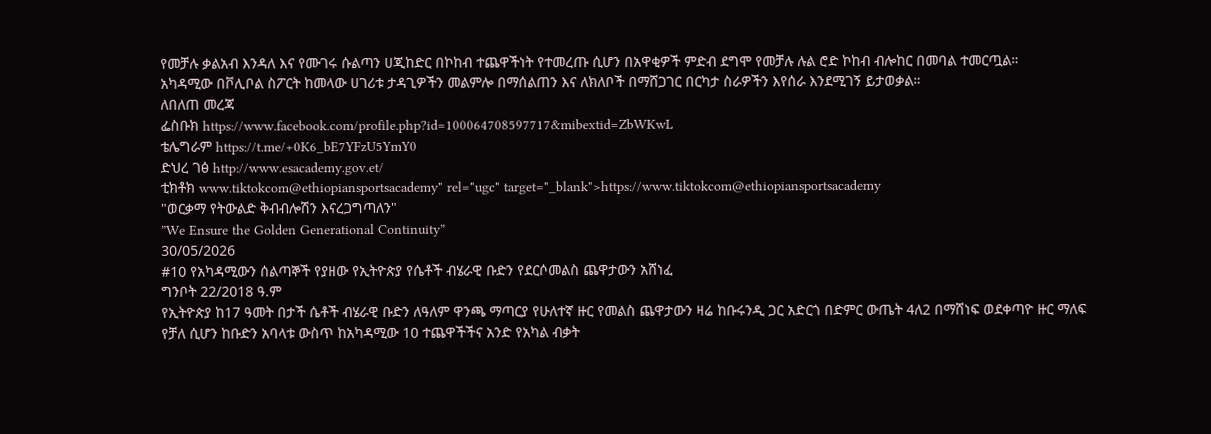የመቻሉ ቃልአብ እንዳለ እና የሙገሩ ሱልጣን ሀጂከድር በኮከብ ተጨዋችነት የተመረጡ ሲሆን በአዋቂዎች ምድብ ደግሞ የመቻሉ ሉል ሮድ ኮከብ ብሎከር በመባል ተመርጧል።
አካዳሚው በቮሊቦል ስፖርት ከመላው ሀገሪቱ ታዳጊዎችን መልምሎ በማሰልጠን እና ለክለቦች በማሸጋገር በርካታ ስራዎችን እየሰራ እንደሚገኝ ይታወቃል።
ለበለጠ መረጃ
ፌስቡክ https://www.facebook.com/profile.php?id=100064708597717&mibextid=ZbWKwL
ቴሌግራም https://t.me/+0K6_bE7YFzU5YmY0
ድህረ ገፅ http://www.esacademy.gov.et/
ቲክቶክ www.tiktokcom@ethiopiansportsacademy" rel="ugc" target="_blank">https://www.tiktokcom@ethiopiansportsacademy
"ወርቃማ የትውልድ ቅብብሎሽን እናረጋግጣለን"
”We Ensure the Golden Generational Continuity”
30/05/2026
#10 የአካዳሚውን ሰልጣኞች የያዘው የኢትዮጵያ የሴቶች ብሄራዊ ቡድን የደርሶመልስ ጨዋታውን አሸነፈ
ግንቦት 22/2018 ዓ.ም
የኢትዮጵያ ከ17 ዓመት በታች ሴቶች ብሄራዊ ቡድን ለዓለም ዋንጫ ማጣርያ የሁለተኛ ዙር የመልስ ጨዋታውን ዛሬ ከቡሩንዲ ጋር አድርጎ በድምር ውጤት 4ለ2 በማሸነፍ ወደቀጣዮ ዙር ማለፍ የቻለ ሲሆን ከቡድን አባላቱ ውስጥ ከአካዳሚው 10 ተጨዋችችና አንድ የአካል ብቃት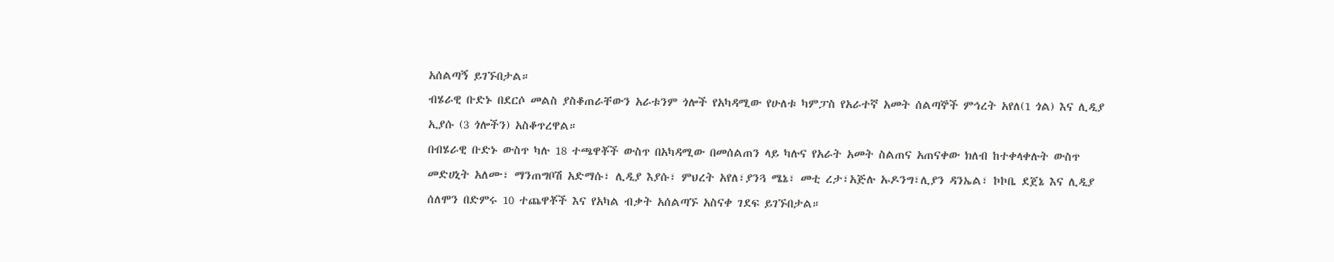አሰልጣኝ ይገኙበታል።
ብሄራዊ ቡድኑ በደርሶ መልስ ያስቆጠራቸውን አራቱንም ጎሎች የአካዳሚው የሁለቱ ካምፓስ የአራተኛ አመት ሰልጣኞች ምኅረት አየለ(1 ጎል) እና ሊዲያ ኢያሱ (3 ጎሎችን) አስቆጥረዋል።
በብሄራዊ ቡድኑ ውስጥ ካሉ 18 ተጫዋቾች ውስጥ በአካዳሚው በመሰልጠን ላይ ካሉና የአራት አመት ስልጠና አጠናቀው ክለብ ከተቀላቀሉት ውስጥ መድሀኒት አለሙ፣ ማንጠግቦሽ አድማሱ፣ ሊዲያ እያሱ፣ ምህረት አየለ፣ያንጓ ሜኔ፣ መቲ ረታ፣አጅሉ ኡዶንግ፣ሊያን ዳንኤል፣ ኮኮቤ ደጀኔ እና ሊዲያ ሰለሞን በድምሩ 10 ተጨዋቾች እና የአካል ብቃት አሰልጣኙ አስናቀ ገደፍ ይገኙበታል።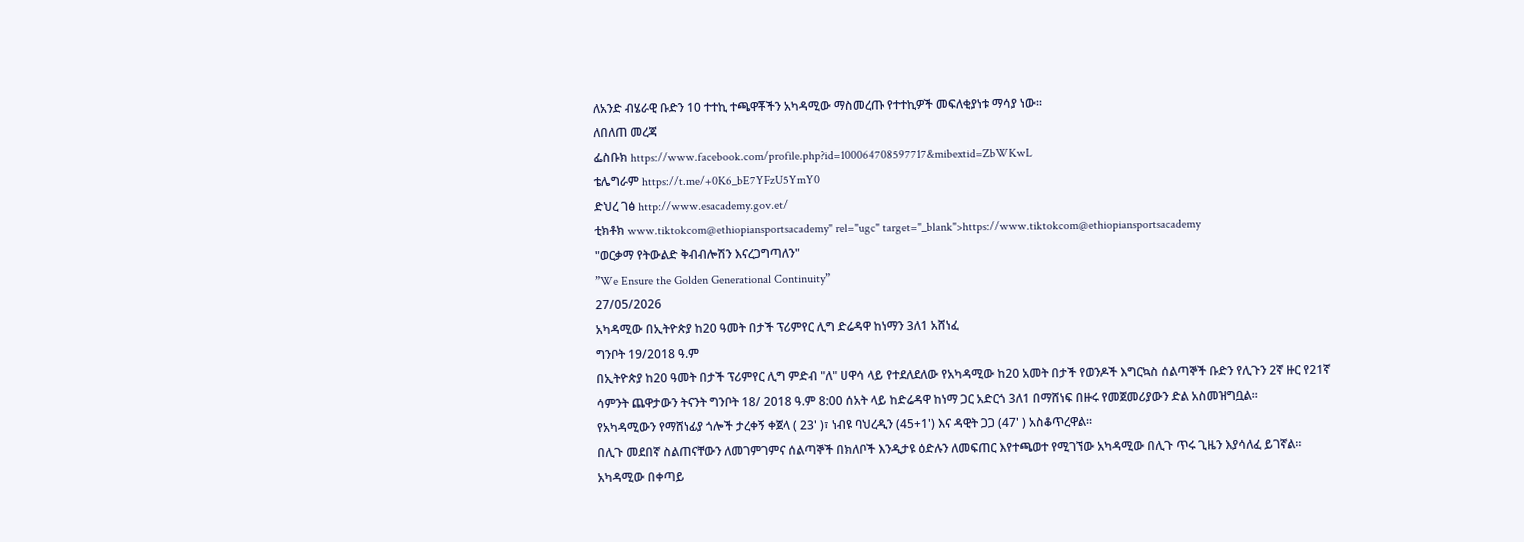ለአንድ ብሄራዊ ቡድን 10 ተተኪ ተጫዋቾችን አካዳሚው ማስመረጡ የተተኪዎች መፍለቂያነቱ ማሳያ ነው።
ለበለጠ መረጃ
ፌስቡክ https://www.facebook.com/profile.php?id=100064708597717&mibextid=ZbWKwL
ቴሌግራም https://t.me/+0K6_bE7YFzU5YmY0
ድህረ ገፅ http://www.esacademy.gov.et/
ቲክቶክ www.tiktokcom@ethiopiansportsacademy" rel="ugc" target="_blank">https://www.tiktokcom@ethiopiansportsacademy
"ወርቃማ የትውልድ ቅብብሎሽን እናረጋግጣለን"
”We Ensure the Golden Generational Continuity”
27/05/2026
አካዳሚው በኢትዮጵያ ከ20 ዓመት በታች ፕሪምየር ሊግ ድሬዳዋ ከነማን 3ለ1 አሸነፈ
ግንቦት 19/2018 ዓ.ም
በኢትዮጵያ ከ20 ዓመት በታች ፕሪምየር ሊግ ምድብ "ለ" ሀዋሳ ላይ የተደለደለው የአካዳሚው ከ20 አመት በታች የወንዶች እግርኳስ ሰልጣኞች ቡድን የሊጉን 2ኛ ዙር የ21ኛ ሳምንት ጨዋታውን ትናንት ግንቦት 18/ 2018 ዓ.ም 8:00 ሰአት ላይ ከድሬዳዋ ከነማ ጋር አድርጎ 3ለ1 በማሸነፍ በዙሩ የመጀመሪያውን ድል አስመዝግቧል።
የአካዳሚውን የማሸነፊያ ጎሎች ታረቀኝ ቀጀላ ( 23' )፣ ነብዩ ባህረዲን (45+1') እና ዳዊት ጋጋ (47' ) አስቆጥረዋል።
በሊጉ መደበኛ ስልጠናቸውን ለመገምገምና ሰልጣኞች በክለቦች እንዲታዩ ዕድሉን ለመፍጠር እየተጫወተ የሚገኘው አካዳሚው በሊጉ ጥሩ ጊዜን እያሳለፈ ይገኛል።
አካዳሚው በቀጣይ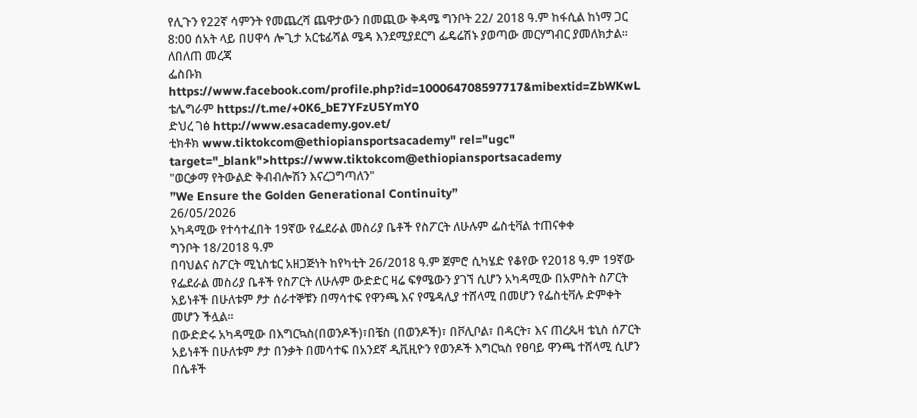የሊጉን የ22ኛ ሳምንት የመጨረሻ ጨዋታውን በመጪው ቅዳሜ ግንቦት 22/ 2018 ዓ.ም ከፋሲል ከነማ ጋር 8:00 ሰአት ላይ በሀዋሳ ሎጊታ አርቴፊሻል ሜዳ እንደሚያደርግ ፌዴሬሽኑ ያወጣው መርሃግብር ያመለክታል።
ለበለጠ መረጃ
ፌስቡክ https://www.facebook.com/profile.php?id=100064708597717&mibextid=ZbWKwL
ቴሌግራም https://t.me/+0K6_bE7YFzU5YmY0
ድህረ ገፅ http://www.esacademy.gov.et/
ቲክቶክ www.tiktokcom@ethiopiansportsacademy" rel="ugc" target="_blank">https://www.tiktokcom@ethiopiansportsacademy
"ወርቃማ የትውልድ ቅብብሎሽን እናረጋግጣለን"
”We Ensure the Golden Generational Continuity”
26/05/2026
አካዳሚው የተሳተፈበት 19ኛው የፌደራል መስሪያ ቤቶች የስፖርት ለሁሉም ፌስቲቫል ተጠናቀቀ
ግንቦት 18/2018 ዓ.ም
በባህልና ስፖርት ሚኒስቴር አዘጋጅነት ከየካቲት 26/2018 ዓ.ም ጀምሮ ሲካሄድ የቆየው የ2018 ዓ.ም 19ኛው የፌደራል መስሪያ ቤቶች የስፖርት ለሁሉም ውድድር ዛሬ ፍፃሜውን ያገኘ ሲሆን አካዳሚው በአምስት ስፖርት አይነቶች በሁለቱም ፆታ ሰራተኞቹን በማሳተፍ የዋንጫ እና የሜዳሊያ ተሸላሚ በመሆን የፌስቲቫሉ ድምቀት መሆን ችሏል።
በውድድሩ አካዳሚው በእግርኳስ(በወንዶች)፣በቼስ (በወንዶች)፣ በቮሊቦል፣ በዳርት፣ እና ጠረጴዛ ቴኒስ ሰፖርት አይነቶች በሁለቱም ፆታ በንቃት በመሳተፍ በአንደኛ ዲቪዚዮን የወንዶች እግርኳስ የፀባይ ዋንጫ ተሸላሚ ሲሆን በሴቶች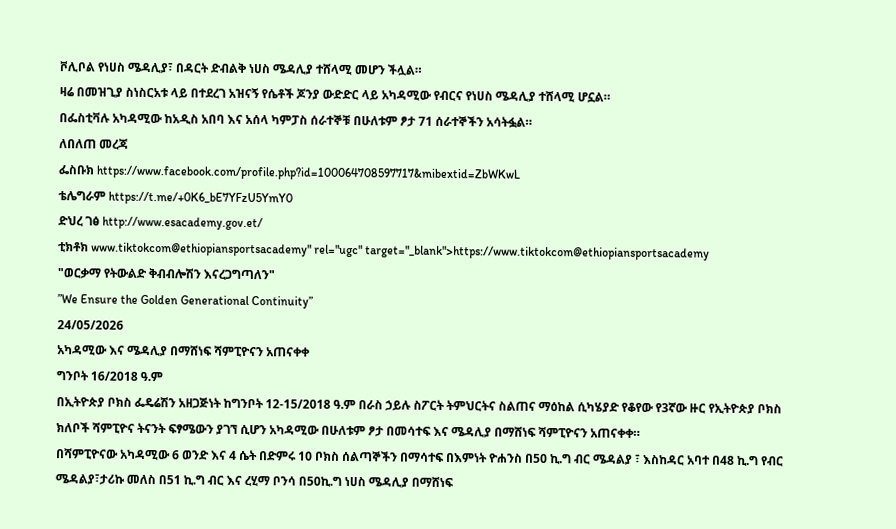ቮሊቦል የነሀስ ሜዳሊያ፣ በዳርት ድብልቅ ነሀስ ሜዳሊያ ተሸላሚ መሆን ችሏል።
ዛሬ በመዝጊያ ስነስርአቱ ላይ በተደረገ አዝናኝ የሴቶች ጆንያ ውድድር ላይ አካዳሚው የብርና የነሀስ ሜዳሊያ ተሸላሚ ሆኗል።
በፌስቲቫሉ አካዳሚው ከአዲስ አበባ እና አሰላ ካምፓስ ሰራተኞቹ በሁለቱም ፆታ 71 ሰራተኞችን አሳትፏል።
ለበለጠ መረጃ
ፌስቡክ https://www.facebook.com/profile.php?id=100064708597717&mibextid=ZbWKwL
ቴሌግራም https://t.me/+0K6_bE7YFzU5YmY0
ድህረ ገፅ http://www.esacademy.gov.et/
ቲክቶክ www.tiktokcom@ethiopiansportsacademy" rel="ugc" target="_blank">https://www.tiktokcom@ethiopiansportsacademy
"ወርቃማ የትውልድ ቅብብሎሽን እናረጋግጣለን"
”We Ensure the Golden Generational Continuity”
24/05/2026
አካዳሚው እና ሜዳሊያ በማሸነፍ ሻምፒዮናን አጠናቀቀ
ግንቦት 16/2018 ዓ.ም
በኢትዮጵያ ቦክስ ፌዴሬሽን አዘጋጅነት ከግንቦት 12-15/2018 ዓ.ም በራስ ኃይሉ ስፖርት ትምህርትና ስልጠና ማዕከል ሲካሄያድ የቆየው የ3ኛው ዙር የኢትዮጵያ ቦክስ ክለቦች ሻምፒዮና ትናንት ፍፃሜውን ያገኘ ሲሆን አካዳሚው በሁለቱም ፆታ በመሳተፍ እና ሜዳሊያ በማሸነፍ ሻምፒዮናን አጠናቀቀ።
በሻምፒዮናው አካዳሚው 6 ወንድ እና 4 ሴት በድምሩ 10 ቦክስ ሰልጣኞችን በማሳተፍ በእምነት ዮሐንስ በ50 ኪ.ግ ብር ሜዳልያ ፣ እስከዳር አባተ በ48 ኪ.ግ የብር ሜዳልያ፣ታሪኩ መለስ በ51 ኪ.ግ ብር እና ረሂማ ቦንሳ በ50ኪ.ግ ነሀስ ሜዳሊያ በማሸነፍ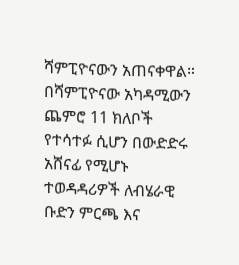ሻምፒዮናውን አጠናቀዋል።
በሻምፒዮናው አካዳሚውን ጨምሮ 11 ክለቦች የተሳተፉ ሲሆን በውድድሩ አሸናፊ የሚሆኑ ተወዳዳሪዎች ለብሄራዊ ቡድን ምርጫ እና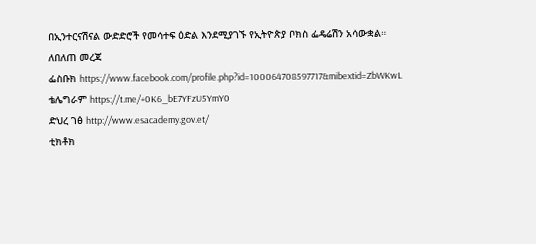በኢንተርናሽናል ውድድሮች የመሳተፍ ዕድል እንደሚያገኙ የኢትዮጵያ ቦክስ ፌዴሬሽን አሳውቋል።
ለበለጠ መረጃ
ፌስቡክ https://www.facebook.com/profile.php?id=100064708597717&mibextid=ZbWKwL
ቴሌግራም https://t.me/+0K6_bE7YFzU5YmY0
ድህረ ገፅ http://www.esacademy.gov.et/
ቲክቶክ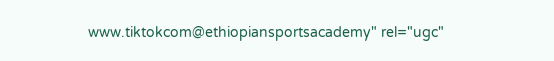www.tiktokcom@ethiopiansportsacademy" rel="ugc"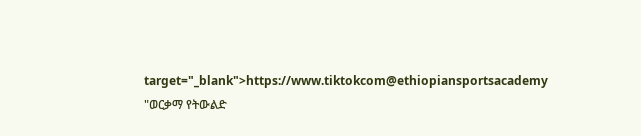target="_blank">https://www.tiktokcom@ethiopiansportsacademy
"ወርቃማ የትውልድ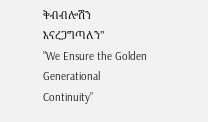ቅብብሎሽን እናረጋግጣለን"
”We Ensure the Golden Generational Continuity”